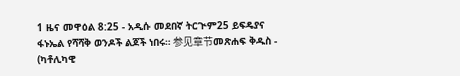1 ዜና መዋዕል 8:25 - አዲሱ መደበኛ ትርጒም25 ይፍዴያና ፋኑኤል የሻሻቅ ወንዶች ልጆች ነበሩ። 参见章节መጽሐፍ ቅዱስ - (ካቶሊካዊ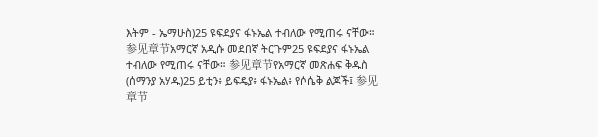እትም - ኤማሁስ)25 ዩፍደያና ፋኑኤል ተብለው የሚጠሩ ናቸው። 参见章节አማርኛ አዲሱ መደበኛ ትርጉም25 ዩፍደያና ፋኑኤል ተብለው የሚጠሩ ናቸው። 参见章节የአማርኛ መጽሐፍ ቅዱስ (ሰማንያ አሃዱ)25 ይቲን፥ ይፍዴያ፥ ፋኑኤል፥ የሶሴቅ ልጆች፤ 参见章节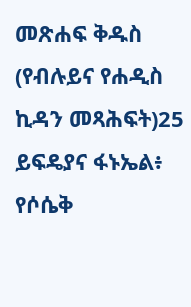መጽሐፍ ቅዱስ (የብሉይና የሐዲስ ኪዳን መጻሕፍት)25 ይፍዴያና ፋኑኤል፥ የሶሴቅ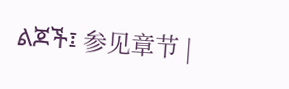ልጆች፤ 参见章节 |